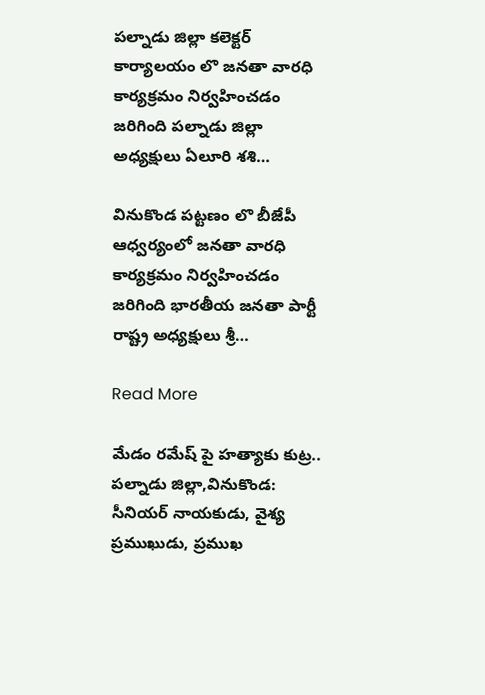పల్నాడు జిల్లా కలెక్టర్ కార్యాలయం లొ జనతా వారధి కార్యక్రమం నిర్వహించడం జరిగింది పల్నాడు జిల్లా అధ్యక్షులు ఏలూరి శశి…

వినుకొండ పట్టణం లొ బీజేపీ ఆధ్వర్యంలో జనతా వారధి కార్యక్రమం నిర్వహించడం జరిగింది భారతీయ జనతా పార్టీ రాష్ట్ర అధ్యక్షులు శ్రీ…

Read More

మేడం రమేష్ పై హత్యాకు కుట్ర.. పల్నాడు జిల్లా,వినుకొండ: సీనియర్ నాయకుడు, వైశ్య ప్రముఖుడు, ప్రముఖ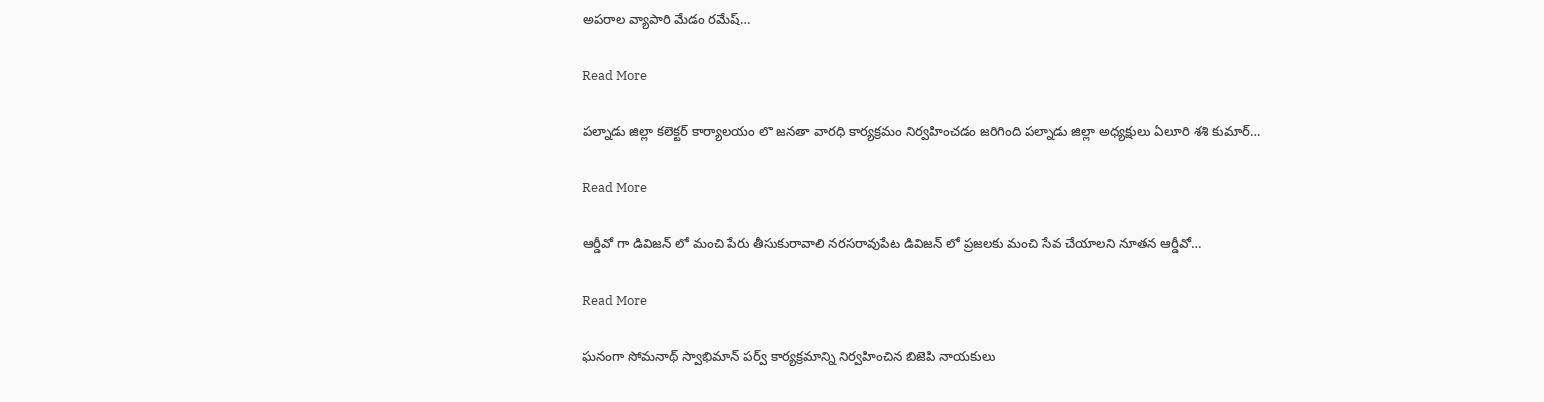అపరాల వ్యాపారి మేడం రమేష్…

Read More

పల్నాడు జిల్లా కలెక్టర్ కార్యాలయం లొ జనతా వారధి కార్యక్రమం నిర్వహించడం జరిగింది పల్నాడు జిల్లా అధ్యక్షులు ఏలూరి శశి కుమార్…

Read More

ఆర్డీవో గా డివిజన్ లో మంచి పేరు తీసుకురావాలి నరసరావుపేట డివిజన్ లో ప్రజలకు మంచి సేవ చేయాలని నూతన ఆర్డీవో…

Read More

ఘనంగా సోమనాథ్ స్వాభిమాన్ పర్వ్ కార్యక్రమాన్ని నిర్వహించిన బిజెపి నాయకులు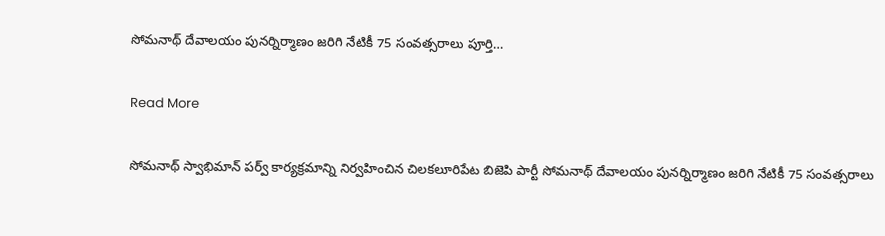సోమనాథ్ దేవాలయం పునర్నిర్మాణం జరిగి నేటికీ 75 సంవత్సరాలు పూర్తి…

Read More

సోమనాథ్ స్వాభిమాన్ పర్వ్ కార్యక్రమాన్ని నిర్వహించిన చిలకలూరిపేట బిజెపి పార్టీ సోమనాథ్ దేవాలయం పునర్నిర్మాణం జరిగి నేటికీ 75 సంవత్సరాలు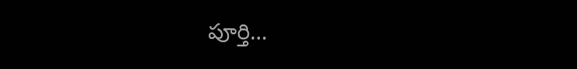పూర్తి…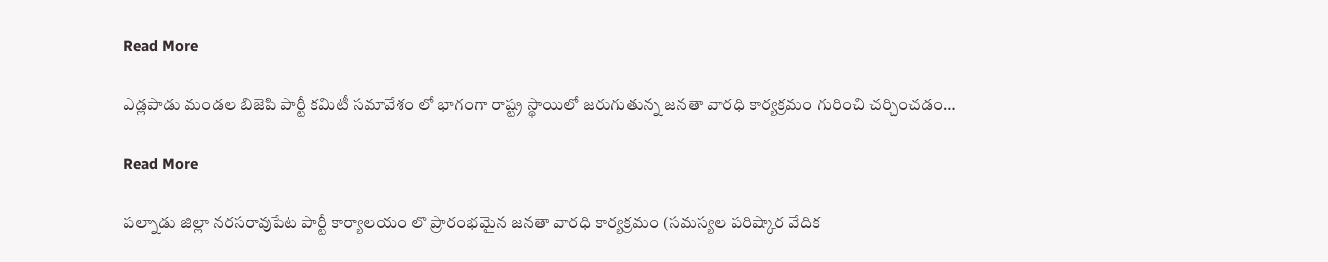Read More

ఎడ్లపాడు మండల బిజెపి పార్టీ కమిటీ సమావేశం లో భాగంగా రాష్ట్ర స్థాయిలో జరుగుతున్న జనతా వారధి కార్యక్రమం గురించి చర్చించడం…

Read More

పల్నాడు జిల్లా నరసరావుపేట పార్టీ కార్యాలయం లొ ప్రారంభమైన జనతా వారధి కార్యక్రమం (సమస్యల పరిష్కార వేదిక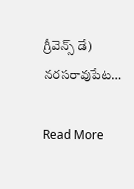గ్రీవెన్స్ డే) నరసరావుపేట…

Read More